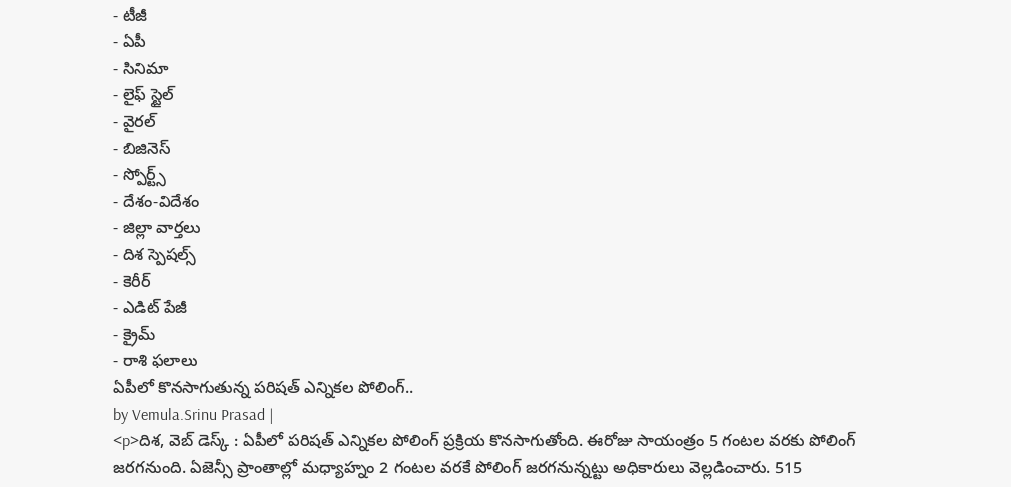- టీజీ
- ఏపీ
- సినిమా
- లైఫ్ స్టైల్
- వైరల్
- బిజినెస్
- స్పోర్ట్స్
- దేశం-విదేశం
- జిల్లా వార్తలు
- దిశ స్పెషల్స్
- కెరీర్
- ఎడిట్ పేజీ
- క్రైమ్
- రాశి ఫలాలు
ఏపీలో కొనసాగుతున్న పరిషత్ ఎన్నికల పోలింగ్..
by Vemula.Srinu Prasad |
<p>దిశ, వెబ్ డెస్క్ : ఏపీలో పరిషత్ ఎన్నికల పోలింగ్ ప్రక్రియ కొనసాగుతోంది. ఈరోజు సాయంత్రం 5 గంటల వరకు పోలింగ్ జరగనుంది. ఏజెన్సీ ప్రాంతాల్లో మధ్యాహ్నం 2 గంటల వరకే పోలింగ్ జరగనున్నట్టు అధికారులు వెల్లడించారు. 515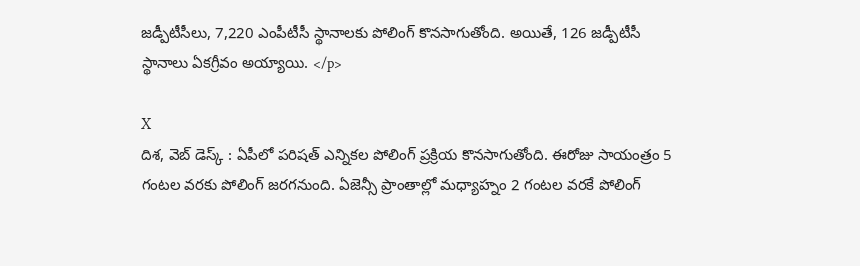జడ్పీటీసీలు, 7,220 ఎంపీటీసీ స్థానాలకు పోలింగ్ కొనసాగుతోంది. అయితే, 126 జడ్పీటీసీ స్థానాలు ఏకగ్రీవం అయ్యాయి. </p>

X
దిశ, వెబ్ డెస్క్ : ఏపీలో పరిషత్ ఎన్నికల పోలింగ్ ప్రక్రియ కొనసాగుతోంది. ఈరోజు సాయంత్రం 5 గంటల వరకు పోలింగ్ జరగనుంది. ఏజెన్సీ ప్రాంతాల్లో మధ్యాహ్నం 2 గంటల వరకే పోలింగ్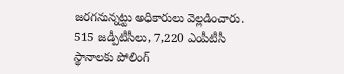జరగనున్నట్టు అధికారులు వెల్లడించారు. 515 జడ్పీటీసీలు, 7,220 ఎంపీటీసీ స్థానాలకు పోలింగ్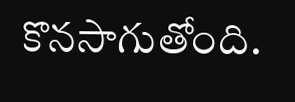కొనసాగుతోంది.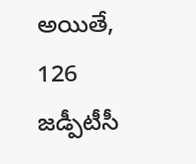అయితే, 126 జడ్పీటీసీ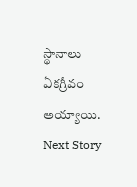స్థానాలు ఏకగ్రీవం అయ్యాయి.
Next Story